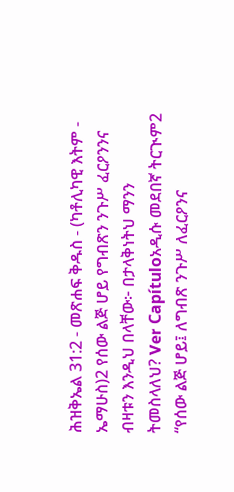ሕዝቅኤል 31:2 - መጽሐፍ ቅዱስ - (ካቶሊካዊ እትም - ኤማሁስ)2 የሰው ልጅ ሆይ የግብጽን ንጉሥ ፈርዖንንና ብዛቱን እንዲህ በላቸው፦ በታላቅነትህ ማንን ትመስላለህ? Ver Capítuloአዲሱ መደበኛ ትርጒም2 “የሰው ልጅ ሆይ፤ ለግብጽ ንጉሥ ለፈርዖንና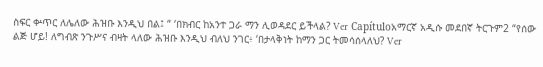ስፍር ቍጥር ለሌለው ሕዝቡ እንዲህ በል፤ “ ‘በክብር ከአንተ ጋራ ማን ሊወዳደር ይችላል? Ver Capítuloአማርኛ አዲሱ መደበኛ ትርጉም2 “የሰው ልጅ ሆይ! ለግብጽ ንጉሥና ብዛት ላለው ሕዝቡ እንዲህ ብለህ ንገር፥ ‘በታላቅነት ከማን ጋር ትመሳሰላለህ? Ver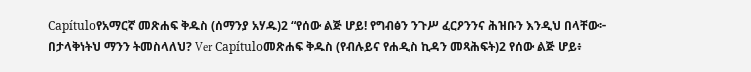Capítuloየአማርኛ መጽሐፍ ቅዱስ (ሰማንያ አሃዱ)2 “የሰው ልጅ ሆይ! የግብፅን ንጉሥ ፈርዖንንና ሕዝቡን እንዲህ በላቸው፦ በታላቅነትህ ማንን ትመስላለህ? Ver Capítuloመጽሐፍ ቅዱስ (የብሉይና የሐዲስ ኪዳን መጻሕፍት)2 የሰው ልጅ ሆይ፥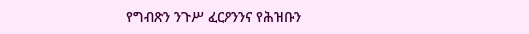የግብጽን ንጉሥ ፈርዖንንና የሕዝቡን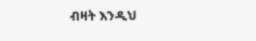ብዛት እንዲህ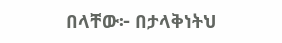በላቸው፦ በታላቅነትህ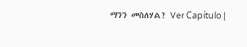ማንን መስለሃል? Ver Capítulo |